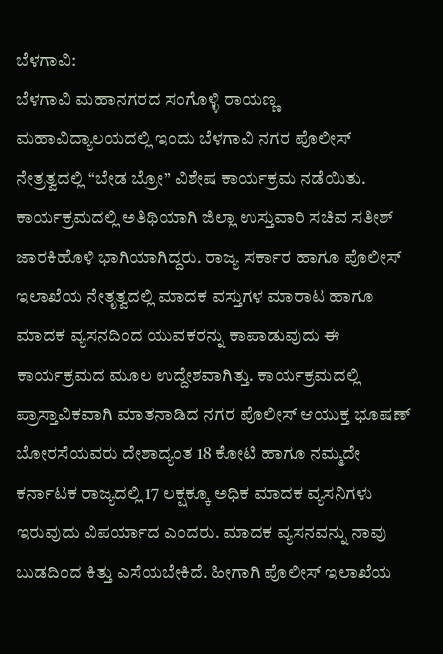ಬೆಳಗಾವಿ:
ಬೆಳಗಾವಿ ಮಹಾನಗರದ ಸಂಗೊಳ್ಳಿ ರಾಯಣ್ಣ ಮಹಾವಿದ್ಯಾಲಯದಲ್ಲಿ ಇಂದು ಬೆಳಗಾವಿ ನಗರ ಪೊಲೀಸ್ ನೇತ್ರತ್ವದಲ್ಲಿ “ಬೇಡ ಬ್ರೋ” ವಿಶೇಷ ಕಾರ್ಯಕ್ರಮ ನಡೆಯಿತು. ಕಾರ್ಯಕ್ರಮದಲ್ಲಿ ಅತಿಥಿಯಾಗಿ ಜಿಲ್ಲಾ ಉಸ್ತುವಾರಿ ಸಚಿವ ಸತೀಶ್ ಜಾರಕಿಹೊಳಿ ಭಾಗಿಯಾಗಿದ್ದರು. ರಾಜ್ಯ ಸರ್ಕಾರ ಹಾಗೂ ಪೊಲೀಸ್ ಇಲಾಖೆಯ ನೇತೃತ್ವದಲ್ಲಿ ಮಾದಕ ವಸ್ತುಗಳ ಮಾರಾಟ ಹಾಗೂ ಮಾದಕ ವ್ಯಸನದಿಂದ ಯುವಕರನ್ನು ಕಾಪಾಡುವುದು ಈ ಕಾರ್ಯಕ್ರಮದ ಮೂಲ ಉದ್ದೇಶವಾಗಿತ್ತು. ಕಾರ್ಯಕ್ರಮದಲ್ಲಿ ಪ್ರಾಸ್ತಾವಿಕವಾಗಿ ಮಾತನಾಡಿದ ನಗರ ಪೊಲೀಸ್ ಆಯುಕ್ತ ಭೂಷಣ್ ಬೋರಸೆಯವರು ದೇಶಾದ್ಯಂತ 18 ಕೋಟಿ ಹಾಗೂ ನಮ್ಮದೇ ಕರ್ನಾಟಕ ರಾಜ್ಯದಲ್ಲಿ 17 ಲಕ್ಷಕ್ಕೂ ಅಧಿಕ ಮಾದಕ ವ್ಯಸನಿಗಳು ಇರುವುದು ವಿಪರ್ಯಾದ ಎಂದರು. ಮಾದಕ ವ್ಯಸನವನ್ನು ನಾವು ಬುಡದಿಂದ ಕಿತ್ತು ಎಸೆಯಬೇಕಿದೆ. ಹೀಗಾಗಿ ಪೊಲೀಸ್ ಇಲಾಖೆಯ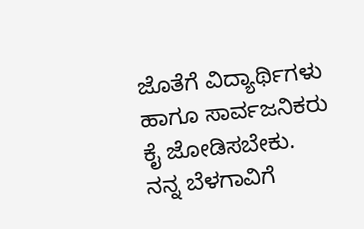ಜೊತೆಗೆ ವಿದ್ಯಾರ್ಥಿಗಳು ಹಾಗೂ ಸಾರ್ವಜನಿಕರು ಕೈ ಜೋಡಿಸಬೇಕು. ನನ್ನ ಬೆಳಗಾವಿಗೆ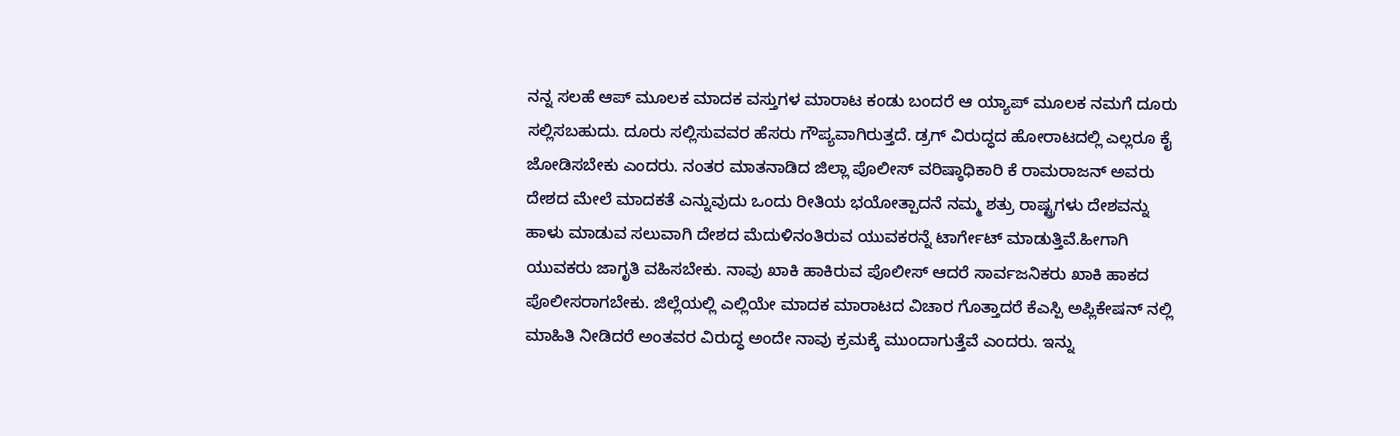ನನ್ನ ಸಲಹೆ ಆಪ್ ಮೂಲಕ ಮಾದಕ ವಸ್ತುಗಳ ಮಾರಾಟ ಕಂಡು ಬಂದರೆ ಆ ಯ್ಯಾಪ್ ಮೂಲಕ ನಮಗೆ ದೂರು ಸಲ್ಲಿಸಬಹುದು. ದೂರು ಸಲ್ಲಿಸುವವರ ಹೆಸರು ಗೌಪ್ಯವಾಗಿರುತ್ತದೆ. ಡ್ರಗ್ ವಿರುದ್ಧದ ಹೋರಾಟದಲ್ಲಿ ಎಲ್ಲರೂ ಕೈ ಜೋಡಿಸಬೇಕು ಎಂದರು. ನಂತರ ಮಾತನಾಡಿದ ಜಿಲ್ಲಾ ಪೊಲೀಸ್ ವರಿಷ್ಠಾಧಿಕಾರಿ ಕೆ ರಾಮರಾಜನ್ ಅವರು ದೇಶದ ಮೇಲೆ ಮಾದಕತೆ ಎನ್ನುವುದು ಒಂದು ರೀತಿಯ ಭಯೋತ್ಪಾದನೆ ನಮ್ಮ ಶತ್ರು ರಾಷ್ಟ್ರಗಳು ದೇಶವನ್ನು ಹಾಳು ಮಾಡುವ ಸಲುವಾಗಿ ದೇಶದ ಮೆದುಳಿನಂತಿರುವ ಯುವಕರನ್ನೆ ಟಾರ್ಗೇಟ್ ಮಾಡುತ್ತಿವೆ.ಹೀಗಾಗಿ ಯುವಕರು ಜಾಗೃತಿ ವಹಿಸಬೇಕು. ನಾವು ಖಾಕಿ ಹಾಕಿರುವ ಪೊಲೀಸ್ ಆದರೆ ಸಾರ್ವಜನಿಕರು ಖಾಕಿ ಹಾಕದ ಪೊಲೀಸರಾಗಬೇಕು. ಜಿಲ್ಲೆಯಲ್ಲಿ ಎಲ್ಲಿಯೇ ಮಾದಕ ಮಾರಾಟದ ವಿಚಾರ ಗೊತ್ತಾದರೆ ಕೆಎಸ್ಪಿ ಅಪ್ಲಿಕೇಷನ್ ನಲ್ಲಿ ಮಾಹಿತಿ ನೀಡಿದರೆ ಅಂತವರ ವಿರುದ್ಧ ಅಂದೇ ನಾವು ಕ್ರಮಕ್ಕೆ ಮುಂದಾಗುತ್ತೆವೆ ಎಂದರು. ಇನ್ನು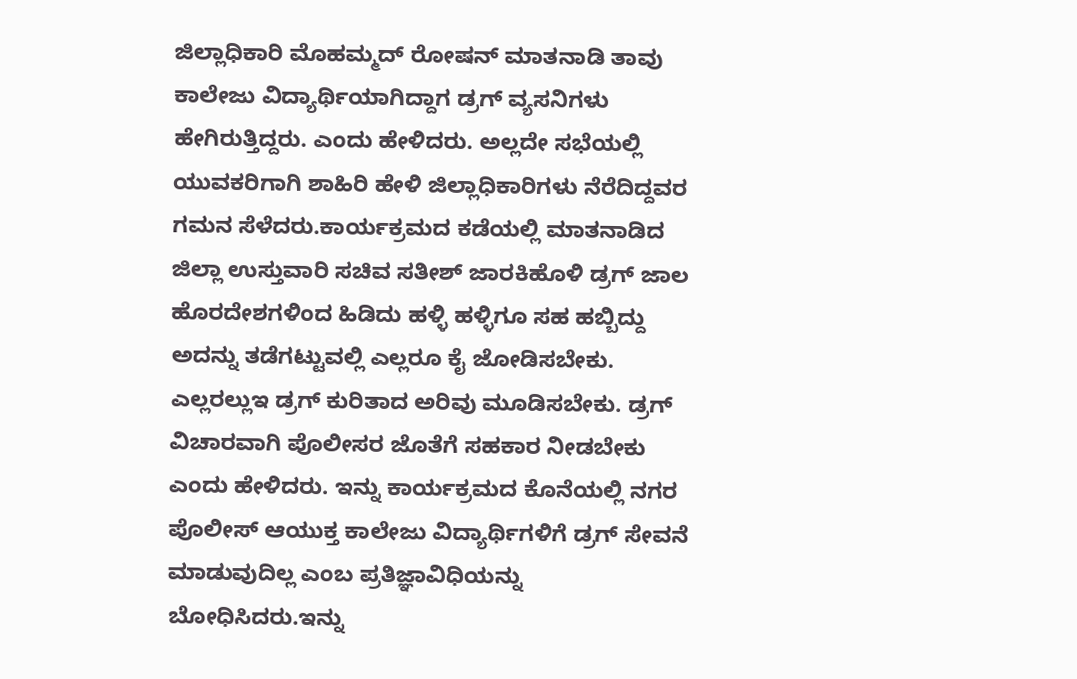ಜಿಲ್ಲಾಧಿಕಾರಿ ಮೊಹಮ್ಮದ್ ರೋಷನ್ ಮಾತನಾಡಿ ತಾವು ಕಾಲೇಜು ವಿದ್ಯಾರ್ಥಿಯಾಗಿದ್ದಾಗ ಡ್ರಗ್ ವ್ಯಸನಿಗಳು ಹೇಗಿರುತ್ತಿದ್ದರು. ಎಂದು ಹೇಳಿದರು. ಅಲ್ಲದೇ ಸಭೆಯಲ್ಲಿ ಯುವಕರಿಗಾಗಿ ಶಾಹಿರಿ ಹೇಳಿ ಜಿಲ್ಲಾಧಿಕಾರಿಗಳು ನೆರೆದಿದ್ದವರ ಗಮನ ಸೆಳೆದರು.ಕಾರ್ಯಕ್ರಮದ ಕಡೆಯಲ್ಲಿ ಮಾತನಾಡಿದ ಜಿಲ್ಲಾ ಉಸ್ತುವಾರಿ ಸಚಿವ ಸತೀಶ್ ಜಾರಕಿಹೊಳಿ ಡ್ರಗ್ ಜಾಲ ಹೊರದೇಶಗಳಿಂದ ಹಿಡಿದು ಹಳ್ಳಿ ಹಳ್ಳಿಗೂ ಸಹ ಹಬ್ಬಿದ್ದು ಅದನ್ನು ತಡೆಗಟ್ಟುವಲ್ಲಿ ಎಲ್ಲರೂ ಕೈ ಜೋಡಿಸಬೇಕು. ಎಲ್ಲರಲ್ಲುಇ ಡ್ರಗ್ ಕುರಿತಾದ ಅರಿವು ಮೂಡಿಸಬೇಕು. ಡ್ರಗ್ ವಿಚಾರವಾಗಿ ಪೊಲೀಸರ ಜೊತೆಗೆ ಸಹಕಾರ ನೀಡಬೇಕು ಎಂದು ಹೇಳಿದರು. ಇನ್ನು ಕಾರ್ಯಕ್ರಮದ ಕೊನೆಯಲ್ಲಿ ನಗರ ಪೊಲೀಸ್ ಆಯುಕ್ತ ಕಾಲೇಜು ವಿದ್ಯಾರ್ಥಿಗಳಿಗೆ ಡ್ರಗ್ ಸೇವನೆ ಮಾಡುವುದಿಲ್ಲ ಎಂಬ ಪ್ರತಿಜ್ಞಾವಿಧಿಯನ್ನು ಬೋಧಿಸಿದರು.ಇನ್ನು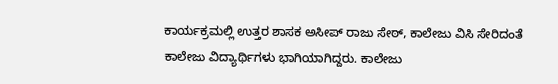ಕಾರ್ಯಕ್ರಮಲ್ಲಿ ಉತ್ತರ ಶಾಸಕ ಅಸೀಪ್ ರಾಜು ಸೇಠ್, ಕಾಲೇಜು ವಿಸಿ ಸೇರಿದಂತೆ ಕಾಲೇಜು ವಿದ್ಯಾರ್ಥಿಗಳು ಭಾಗಿಯಾಗಿದ್ದರು. ಕಾಲೇಜು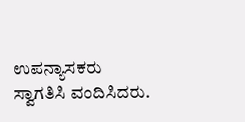ಉಪನ್ಯಾಸಕರು ಸ್ವಾಗತಿಸಿ ವಂದಿಸಿದರು.